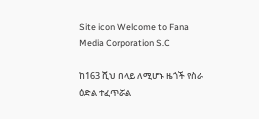Site icon Welcome to Fana Media Corporation S.C

ከ163 ሺህ በላይ ለሚሆኑ ዜጎች የስራ ዕድል ተፈጥሯል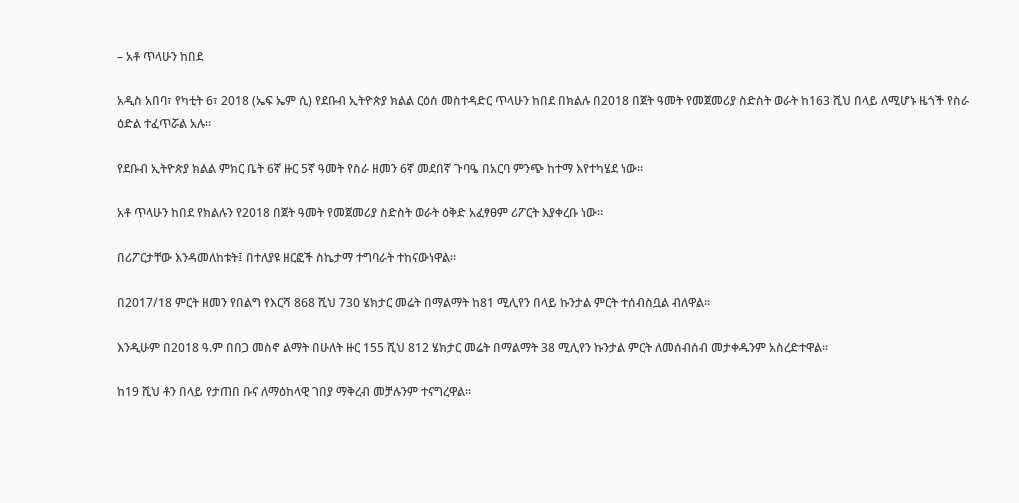– አቶ ጥላሁን ከበደ

አዲስ አበባ፣ የካቲት 6፣ 2018 (ኤፍ ኤም ሲ) የደቡብ ኢትዮጵያ ክልል ርዕሰ መስተዳድር ጥላሁን ከበደ በክልሉ በ2018 በጀት ዓመት የመጀመሪያ ስድስት ወራት ከ163 ሺህ በላይ ለሚሆኑ ዜጎች የስራ ዕድል ተፈጥሯል አሉ።

የደቡብ ኢትዮጵያ ክልል ምክር ቤት 6ኛ ዙር 5ኛ ዓመት የስራ ዘመን 6ኛ መደበኛ ጉባዔ በአርባ ምንጭ ከተማ እየተካሄደ ነው።

አቶ ጥላሁን ከበደ የክልሉን የ2018 በጀት ዓመት የመጀመሪያ ስድስት ወራት ዕቅድ አፈፃፀም ሪፖርት እያቀረቡ ነው።

በሪፖርታቸው እንዳመለከቱት፤ በተለያዩ ዘርፎች ስኬታማ ተግባራት ተከናውነዋል።

በ2017/18 ምርት ዘመን የበልግ የእርሻ 868 ሺህ 730 ሄክታር መሬት በማልማት ከ81 ሚሊየን በላይ ኩንታል ምርት ተሰብስቧል ብለዋል።

እንዲሁም በ2018 ዓ.ም በበጋ መስኖ ልማት በሁለት ዙር 155 ሺህ 812 ሄክታር መሬት በማልማት 38 ሚሊየን ኩንታል ምርት ለመሰብሰብ መታቀዱንም አስረድተዋል።

ከ19 ሺህ ቶን በላይ የታጠበ ቡና ለማዕከላዊ ገበያ ማቅረብ መቻሉንም ተናግረዋል።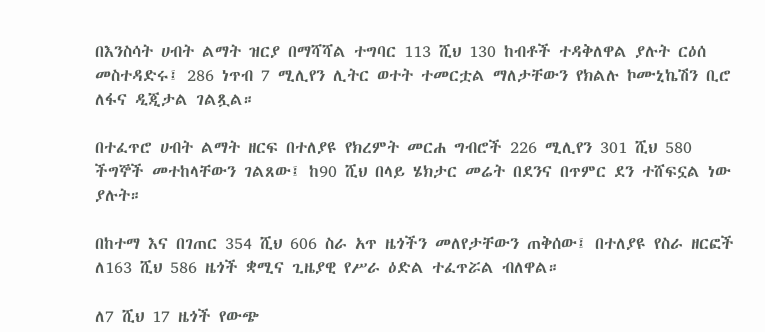በእንስሳት ሀብት ልማት ዝርያ በማሻሻል ተግባር 113 ሺህ 130 ከብቶች ተዳቅለዋል ያሉት ርዕሰ መስተዳድሩ፤ 286 ነጥብ 7 ሚሊየን ሊትር ወተት ተመርቷል ማለታቸውን የክልሉ ኮሙኒኬሽን ቢሮ ለፋና ዲጂታል ገልጿል።

በተፈጥሮ ሀብት ልማት ዘርፍ በተለያዩ የክረምት መርሐ ግብሮች 226 ሚሊየን 301 ሺህ 580 ችግኞች መተከላቸውን ገልጸው፤ ከ90 ሺህ በላይ ሄክታር መሬት በደንና በጥምር ደን ተሸፍኗል ነው ያሉት።

በከተማ እና በገጠር 354 ሺህ 606 ስራ አጥ ዜጎችን መለየታቸውን ጠቅሰው፤ በተለያዩ የስራ ዘርፎች ለ163 ሺህ 586 ዜጎች ቋሚና ጊዜያዊ የሥራ ዕድል ተፈጥሯል ብለዋል።

ለ7 ሺህ 17 ዜጎች የውጭ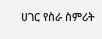ሀገር የስራ ስምሪት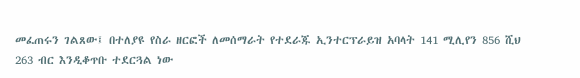መፈጠሩን ገልጸው፤ በተለያዩ የስራ ዘርፎች ለመሰማራት የተደራጁ ኢንተርፕራይዝ አባላት 141 ሚሊየን 856 ሺህ 263 ብር እንዲቆጥቡ ተደርጓል ነው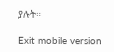ያሉት።

Exit mobile version